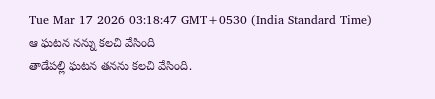Tue Mar 17 2026 03:18:47 GMT+0530 (India Standard Time)
ఆ ఘటన నన్ను కలచి వేసింది
తాడేపల్లి ఘటన తనను కలచి వేసింది.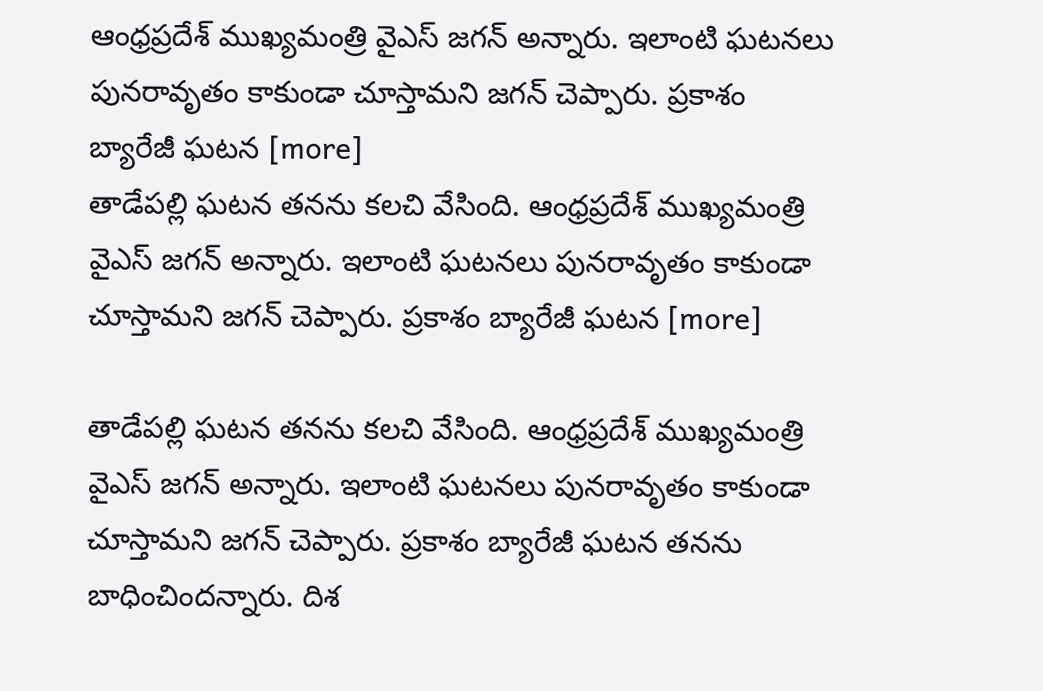ఆంధ్రప్రదేశ్ ముఖ్యమంత్రి వైఎస్ జగన్ అన్నారు. ఇలాంటి ఘటనలు పునరావృతం కాకుండా చూస్తామని జగన్ చెప్పారు. ప్రకాశం బ్యారేజీ ఘటన [more]
తాడేపల్లి ఘటన తనను కలచి వేసింది. ఆంధ్రప్రదేశ్ ముఖ్యమంత్రి వైఎస్ జగన్ అన్నారు. ఇలాంటి ఘటనలు పునరావృతం కాకుండా చూస్తామని జగన్ చెప్పారు. ప్రకాశం బ్యారేజీ ఘటన [more]

తాడేపల్లి ఘటన తనను కలచి వేసింది. ఆంధ్రప్రదేశ్ ముఖ్యమంత్రి వైఎస్ జగన్ అన్నారు. ఇలాంటి ఘటనలు పునరావృతం కాకుండా చూస్తామని జగన్ చెప్పారు. ప్రకాశం బ్యారేజీ ఘటన తనను బాధించిందన్నారు. దిశ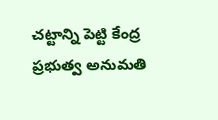చట్టాన్ని పెట్టి కేంద్ర ప్రభుత్వ అనుమతి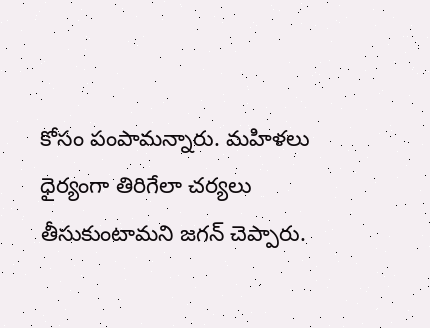కోసం పంపామన్నారు. మహిళలు ధైర్యంగా తిరిగేలా చర్యలు తీసుకుంటామని జగన్ చెప్పారు.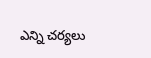ఎన్ని చర్యలు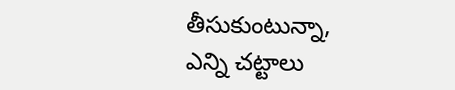తీసుకుంటున్నా, ఎన్ని చట్టాలు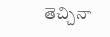తెచ్చినా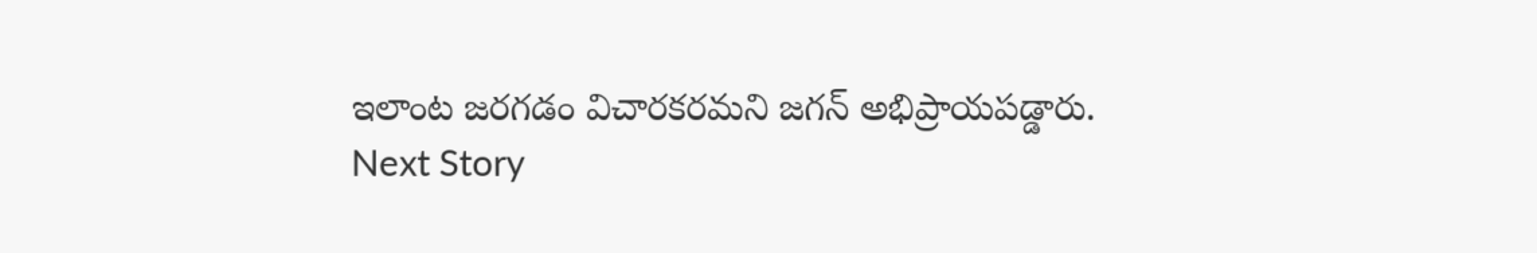ఇలాంట జరగడం విచారకరమని జగన్ అభిప్రాయపడ్డారు.
Next Story